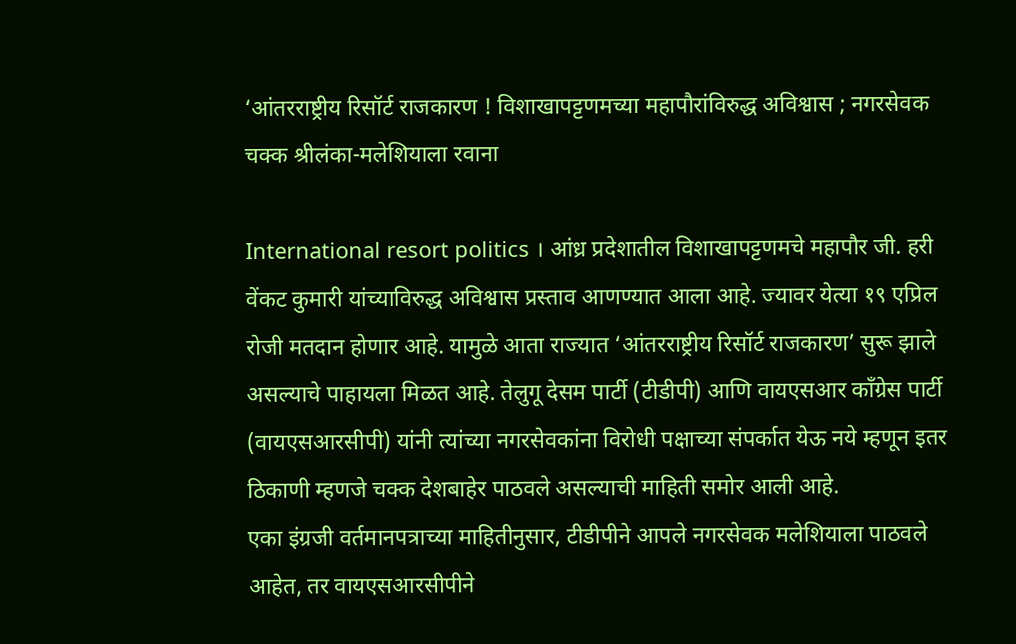‘आंतरराष्ट्रीय रिसॉर्ट राजकारण ! विशाखापट्टणमच्या महापौरांविरुद्ध अविश्वास ; नगरसेवक चक्क श्रीलंका-मलेशियाला रवाना

International resort politics । आंध्र प्रदेशातील विशाखापट्टणमचे महापौर जी. हरी वेंकट कुमारी यांच्याविरुद्ध अविश्वास प्रस्ताव आणण्यात आला आहे. ज्यावर येत्या १९ एप्रिल रोजी मतदान होणार आहे. यामुळे आता राज्यात ‘आंतरराष्ट्रीय रिसॉर्ट राजकारण’ सुरू झाले असल्याचे पाहायला मिळत आहे. तेलुगू देसम पार्टी (टीडीपी) आणि वायएसआर काँग्रेस पार्टी (वायएसआरसीपी) यांनी त्यांच्या नगरसेवकांना विरोधी पक्षाच्या संपर्कात येऊ नये म्हणून इतर ठिकाणी म्हणजे चक्क देशबाहेर पाठवले असल्याची माहिती समोर आली आहे.
एका इंग्रजी वर्तमानपत्राच्या माहितीनुसार, टीडीपीने आपले नगरसेवक मलेशियाला पाठवले आहेत, तर वायएसआरसीपीने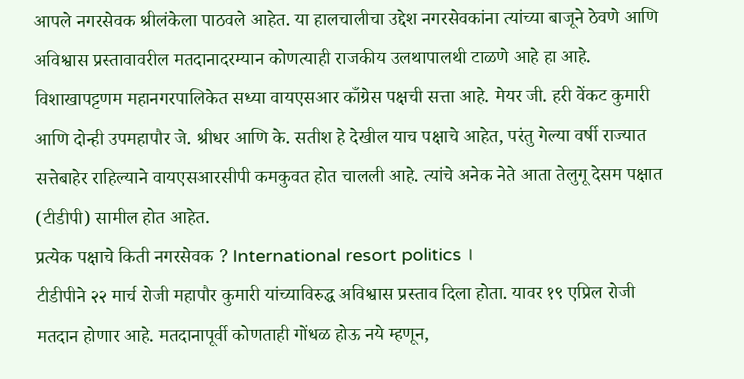आपले नगरसेवक श्रीलंकेला पाठवले आहेत. या हालचालीचा उद्देश नगरसेवकांना त्यांच्या बाजूने ठेवणे आणि अविश्वास प्रस्तावावरील मतदानादरम्यान कोणत्याही राजकीय उलथापालथी टाळणे आहे हा आहे. विशाखापट्टणम महानगरपालिकेत सध्या वायएसआर काँग्रेस पक्षची सत्ता आहे. मेयर जी. हरी वेंकट कुमारी आणि दोन्ही उपमहापौर जे. श्रीधर आणि के. सतीश हे देखील याच पक्षाचे आहेत, परंतु गेल्या वर्षी राज्यात सत्तेबाहेर राहिल्याने वायएसआरसीपी कमकुवत होत चालली आहे. त्यांचे अनेक नेते आता तेलुगू देसम पक्षात (टीडीपी) सामील होत आहेत.
प्रत्येक पक्षाचे किती नगरसेवक ? International resort politics ।
टीडीपीने २२ मार्च रोजी महापौर कुमारी यांच्याविरुद्ध अविश्वास प्रस्ताव दिला होता. यावर १९ एप्रिल रोजी मतदान होणार आहे. मतदानापूर्वी कोणताही गोंधळ होऊ नये म्हणून,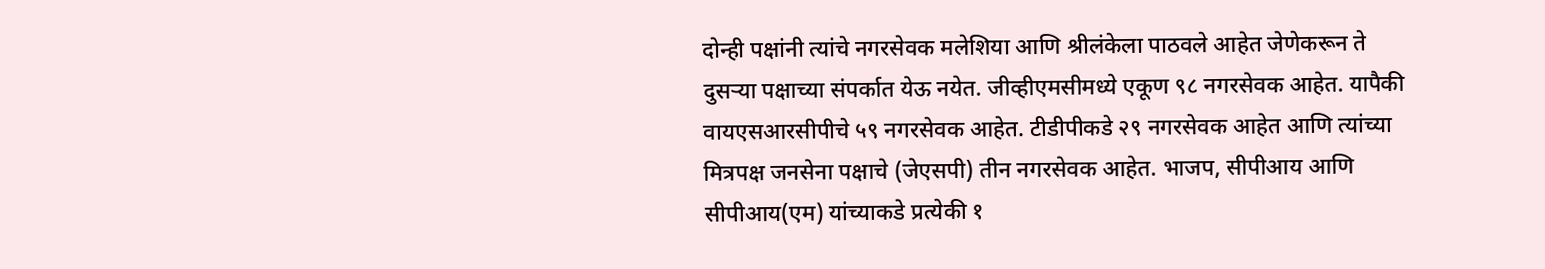दोन्ही पक्षांनी त्यांचे नगरसेवक मलेशिया आणि श्रीलंकेला पाठवले आहेत जेणेकरून ते दुसऱ्या पक्षाच्या संपर्कात येऊ नयेत. जीव्हीएमसीमध्ये एकूण ९८ नगरसेवक आहेत. यापैकी वायएसआरसीपीचे ५९ नगरसेवक आहेत. टीडीपीकडे २९ नगरसेवक आहेत आणि त्यांच्या मित्रपक्ष जनसेना पक्षाचे (जेएसपी) तीन नगरसेवक आहेत. भाजप, सीपीआय आणि सीपीआय(एम) यांच्याकडे प्रत्येकी १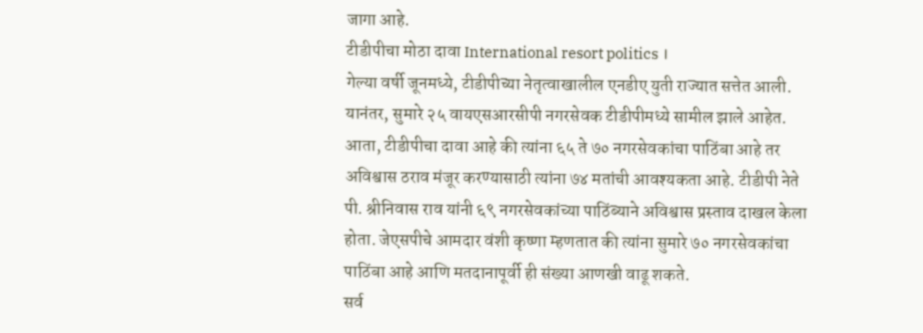जागा आहे.
टीडीपीचा मोठा दावा International resort politics ।
गेल्या वर्षी जूनमध्ये, टीडीपीच्या नेतृत्वाखालील एनडीए युती राज्यात सत्तेत आली. यानंतर, सुमारे २५ वायएसआरसीपी नगरसेवक टीडीपीमध्ये सामील झाले आहेत. आता, टीडीपीचा दावा आहे की त्यांना ६५ ते ७० नगरसेवकांचा पाठिंबा आहे तर अविश्वास ठराव मंजूर करण्यासाठी त्यांना ७४ मतांची आवश्यकता आहे. टीडीपी नेते पी. श्रीनिवास राव यांनी ६९ नगरसेवकांच्या पाठिंब्याने अविश्वास प्रस्ताव दाखल केला होता. जेएसपीचे आमदार वंशी कृष्णा म्हणतात की त्यांना सुमारे ७० नगरसेवकांचा पाठिंबा आहे आणि मतदानापूर्वी ही संख्या आणखी वाढू शकते.
सर्व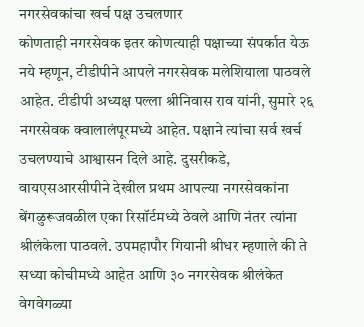नगरसेवकांचा खर्च पक्ष उचलणार
कोणताही नगरसेवक इतर कोणत्याही पक्षाच्या संपर्कात येऊ नये म्हणून, टीडीपीने आपले नगरसेवक मलेशियाला पाठवले आहेत. टीडीपी अध्यक्ष पल्ला श्रीनिवास राव यांनी, सुमारे २६ नगरसेवक क्वालालंपूरमध्ये आहेत. पक्षाने त्यांचा सर्व खर्च उचलण्याचे आश्वासन दिले आहे. दुसरीकडे, वायएसआरसीपीने देखील प्रथम आपल्या नगरसेवकांना बेंगळुरूजवळील एका रिसॉर्टमध्ये ठेवले आणि नंतर त्यांना श्रीलंकेला पाठवले. उपमहापौर गियानी श्रीधर म्हणाले की ते सध्या कोचीमध्ये आहेत आणि ३० नगरसेवक श्रीलंकेत वेगवेगळ्या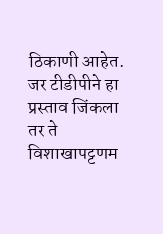ठिकाणी आहेत. जर टीडीपीने हा प्रस्ताव जिंकला तर ते विशाखापट्टणम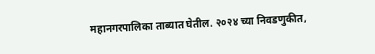महानगरपालिका ताब्यात घेतील. २०२४ च्या निवडणुकीत,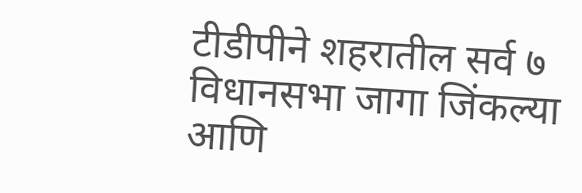टीडीपीने शहरातील सर्व ७ विधानसभा जागा जिंकल्या आणि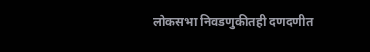लोकसभा निवडणुकीतही दणदणीत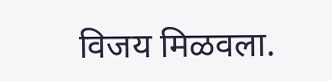विजय मिळवला.